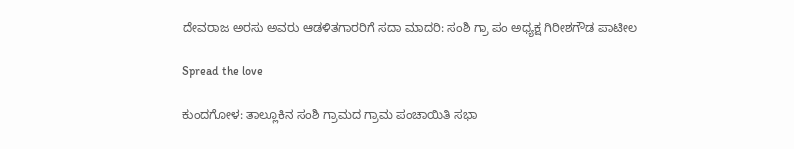ದೇವರಾಜ ಅರಸು ಅವರು ಆಡಳಿತಗಾರರಿಗೆ ಸದಾ ಮಾದರಿ: ಸಂಶಿ ಗ್ರಾ ಪಂ ಅಧ್ಯಕ್ಷ ಗಿರೀಶಗೌಡ ಪಾಟೀಲ

Spread the love

ಕುಂದಗೋಳ: ತಾಲ್ಲೂಕಿನ ಸಂಶಿ ಗ್ರಾಮದ ಗ್ರಾಮ ಪಂಚಾಯಿತಿ ಸಭಾ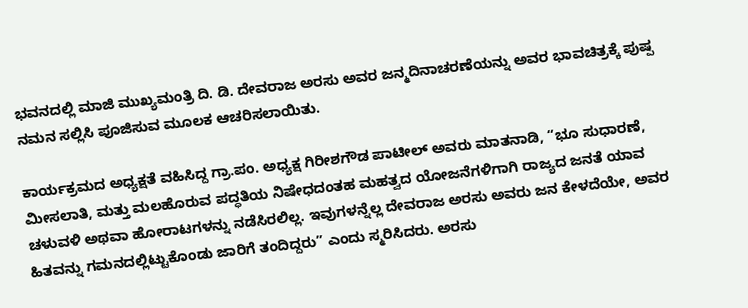ಭವನದಲ್ಲಿ ಮಾಜಿ ಮುಖ್ಯಮಂತ್ರಿ ದಿ. ಡಿ. ದೇವರಾಜ ಅರಸು ಅವರ ಜನ್ಮದಿನಾಚರಣೆಯನ್ನು ಅವರ ಭಾವಚಿತ್ರಕ್ಕೆ ಪುಷ್ಪ ನಮನ ಸಲ್ಲಿಸಿ ಪೂಜಿಸುವ ಮೂಲಕ ಆಚರಿಸಲಾಯಿತು.

ಕಾರ್ಯಕ್ರಮದ ಅಧ್ಯಕ್ಷತೆ ವಹಿಸಿದ್ದ ಗ್ರಾ.ಪಂ. ಅಧ್ಯಕ್ಷ ಗಿರೀಶಗೌಡ ಪಾಟೀಲ್ ಅವರು ಮಾತನಾಡಿ, “ಭೂ ಸುಧಾರಣೆ, ಮೀಸಲಾತಿ, ಮತ್ತು ಮಲಹೊರುವ ಪದ್ಧತಿಯ ನಿಷೇಧದಂತಹ ಮಹತ್ವದ ಯೋಜನೆಗಳಿಗಾಗಿ ರಾಜ್ಯದ ಜನತೆ ಯಾವ ಚಳುವಳಿ ಅಥವಾ ಹೋರಾಟಗಳನ್ನು ನಡೆಸಿರಲಿಲ್ಲ. ಇವುಗಳನ್ನೆಲ್ಲ ದೇವರಾಜ ಅರಸು ಅವರು ಜನ ಕೇಳದೆಯೇ, ಅವರ ಹಿತವನ್ನು ಗಮನದಲ್ಲಿಟ್ಟುಕೊಂಡು ಜಾರಿಗೆ ತಂದಿದ್ದರು” ಎಂದು ಸ್ಮರಿಸಿದರು. ಅರಸು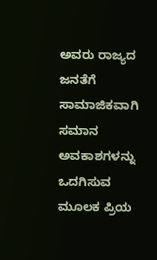ಅವರು ರಾಜ್ಯದ ಜನತೆಗೆ ಸಾಮಾಜಿಕವಾಗಿ ಸಮಾನ ಅವಕಾಶಗಳನ್ನು ಒದಗಿಸುವ ಮೂಲಕ ಪ್ರಿಯ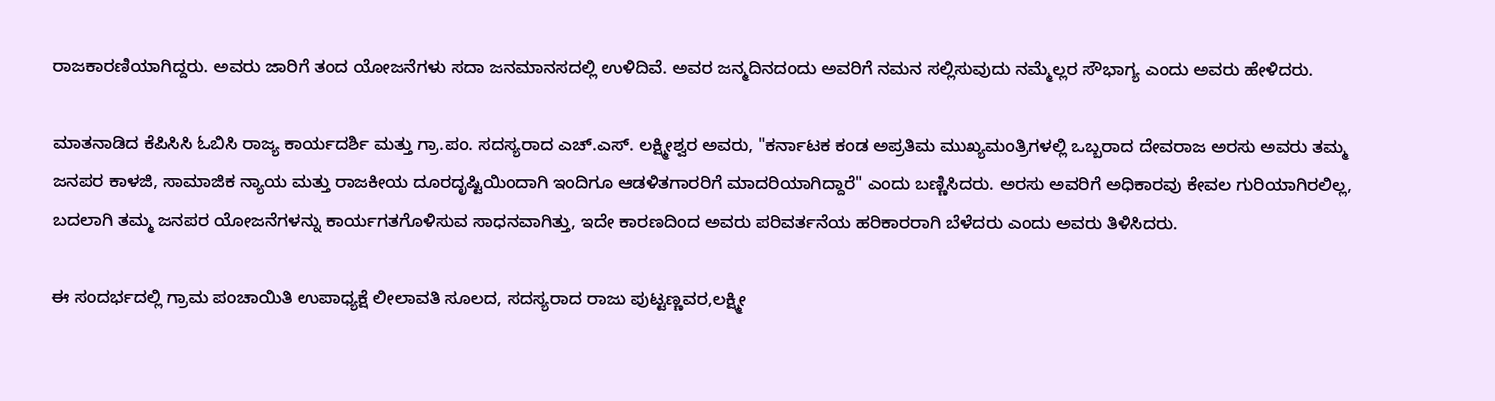ರಾಜಕಾರಣಿಯಾಗಿದ್ದರು. ಅವರು ಜಾರಿಗೆ ತಂದ ಯೋಜನೆಗಳು ಸದಾ ಜನಮಾನಸದಲ್ಲಿ ಉಳಿದಿವೆ. ಅವರ ಜನ್ಮದಿನದಂದು ಅವರಿಗೆ ನಮನ ಸಲ್ಲಿಸುವುದು ನಮ್ಮೆಲ್ಲರ ಸೌಭಾಗ್ಯ ಎಂದು ಅವರು ಹೇಳಿದರು.

ಮಾತನಾಡಿದ ಕೆಪಿಸಿಸಿ ಓಬಿಸಿ ರಾಜ್ಯ ಕಾರ್ಯದರ್ಶಿ ಮತ್ತು ಗ್ರಾ.ಪಂ. ಸದಸ್ಯರಾದ ಎಚ್.ಎಸ್. ಲಕ್ಷ್ಮೀಶ್ವರ ಅವರು, "ಕರ್ನಾಟಕ ಕಂಡ ಅಪ್ರತಿಮ ಮುಖ್ಯಮಂತ್ರಿಗಳಲ್ಲಿ ಒಬ್ಬರಾದ ದೇವರಾಜ ಅರಸು ಅವರು ತಮ್ಮ ಜನಪರ ಕಾಳಜಿ, ಸಾಮಾಜಿಕ ನ್ಯಾಯ ಮತ್ತು ರಾಜಕೀಯ ದೂರದೃಷ್ಟಿಯಿಂದಾಗಿ ಇಂದಿಗೂ ಆಡಳಿತಗಾರರಿಗೆ ಮಾದರಿಯಾಗಿದ್ದಾರೆ" ಎಂದು ಬಣ್ಣಿಸಿದರು. ಅರಸು ಅವರಿಗೆ ಅಧಿಕಾರವು ಕೇವಲ ಗುರಿಯಾಗಿರಲಿಲ್ಲ, ಬದಲಾಗಿ ತಮ್ಮ ಜನಪರ ಯೋಜನೆಗಳನ್ನು ಕಾರ್ಯಗತಗೊಳಿಸುವ ಸಾಧನವಾಗಿತ್ತು, ಇದೇ ಕಾರಣದಿಂದ ಅವರು ಪರಿವರ್ತನೆಯ ಹರಿಕಾರರಾಗಿ ಬೆಳೆದರು ಎಂದು ಅವರು ತಿಳಿಸಿದರು.

ಈ ಸಂದರ್ಭದಲ್ಲಿ ಗ್ರಾಮ ಪಂಚಾಯಿತಿ ಉಪಾಧ್ಯಕ್ಷೆ ಲೀಲಾವತಿ ಸೂಲದ, ಸದಸ್ಯರಾದ ರಾಜು ಪುಟ್ಟಣ್ಣವರ,ಲಕ್ಷ್ಮೀ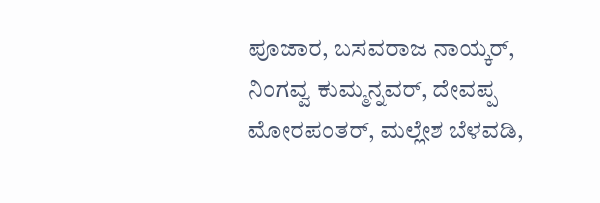ಪೂಜಾರ, ಬಸವರಾಜ ನಾಯ್ಕರ್, ನಿಂಗವ್ವ ಕುಮ್ಮನ್ನವರ್, ದೇವಪ್ಪ ಮೋರಪಂತರ್, ಮಲ್ಲೇಶ ಬೆಳವಡಿ,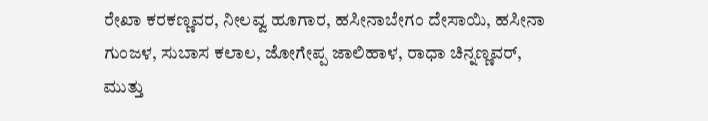ರೇಖಾ ಕರಕಣ್ಣವರ, ನೀಲವ್ವ ಹೂಗಾರ, ಹಸೀನಾಬೇಗಂ ದೇಸಾಯಿ, ಹಸೀನಾ ಗುಂಜಳ, ಸುಬಾಸ ಕಲಾಲ, ಜೋಗೇಪ್ಪ ಜಾಲಿಹಾಳ, ರಾಧಾ ಚಿನ್ನಣ್ಣವರ್, ಮುತ್ತು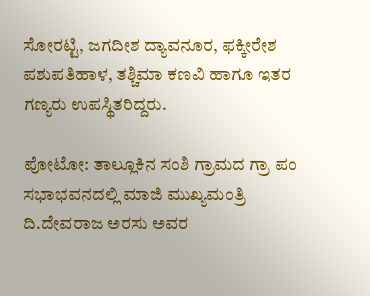ಸೋರಟ್ಟಿ, ಜಗದೀಶ ದ್ಯಾವನೂರ, ಫಕ್ಕೀರೇಶ ಪಶುಪತಿಹಾಳ, ತಶ್ಚಿಮಾ ಕಣವಿ ಹಾಗೂ ಇತರ ಗಣ್ಯರು ಉಪಸ್ಥಿತರಿದ್ದರು.

ಪೋಟೋ: ತಾಲ್ಲೂಕಿನ ಸಂಶಿ ಗ್ರಾಮದ ಗ್ರಾ ಪಂ ಸಭಾಭವನದಲ್ಲಿ ಮಾಜಿ ಮುಖ್ಯಮಂತ್ರಿ ದಿ.ದೇವರಾಜ ಅರಸು ಅವರ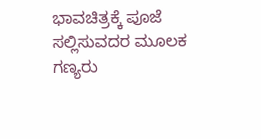ಭಾವಚಿತ್ರಕ್ಕೆ ಪೂಜೆ ಸಲ್ಲಿಸುವದರ ಮೂಲಕ ಗಣ್ಯರು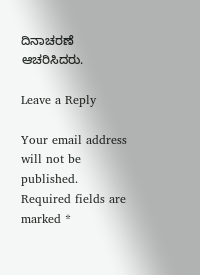ದಿನಾಚರಣೆ ಆಚರಿಸಿದರು.

Leave a Reply

Your email address will not be published. Required fields are marked *